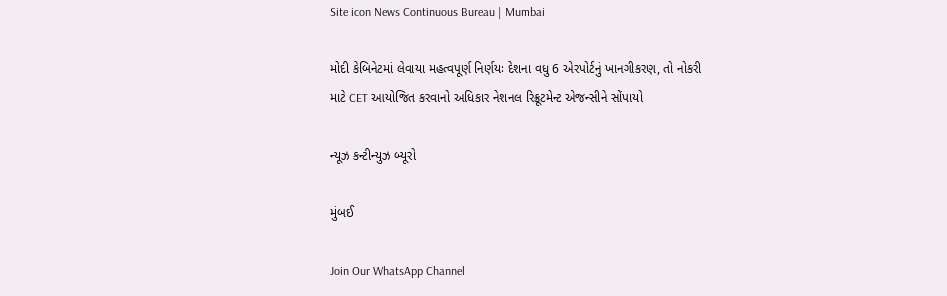Site icon News Continuous Bureau | Mumbai

મોદી કેબિનેટમાં લેવાયા મહત્વપૂર્ણ નિર્ણયઃ દેશના વધુ 6 એરપોર્ટનું ખાનગીકરણ, તો નોકરી માટે CET આયોજિત કરવાનો અધિકાર નેશનલ રિક્રૂટમેન્ટ એજન્સીને સોંપાયો

ન્યૂઝ કન્ટીન્યુઝ બ્યૂરો

મુંબઈ

Join Our WhatsApp Channel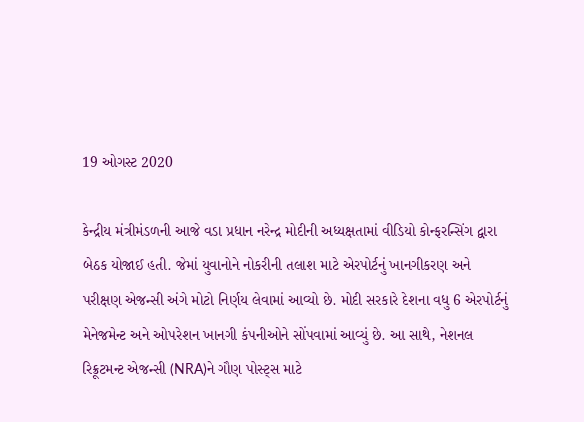19 ઓગસ્ટ 2020

કેન્દ્રીય મંત્રીમંડળની આજે વડા પ્રધાન નરેન્દ્ર મોદીની અધ્યક્ષતામાં વીડિયો કોન્ફરન્સિંગ દ્વારા બેઠક યોજાઈ હતી. જેમાં યુવાનોને નોકરીની તલાશ માટે એરપોર્ટનું ખાનગીકરણ અને પરીક્ષણ એજન્સી અંગે મોટો નિર્ણય લેવામાં આવ્યો છે. મોદી સરકારે દેશના વધુ 6 એરપોર્ટનું મેનેજમેન્ટ અને ઓપરેશન ખાનગી કંપનીઓને સોંપવામાં આવ્યું છે. આ સાથે, નેશનલ રિક્રૂટમન્ટ એજન્સી (NRA)ને ગૌણ પોસ્ટ્સ માટે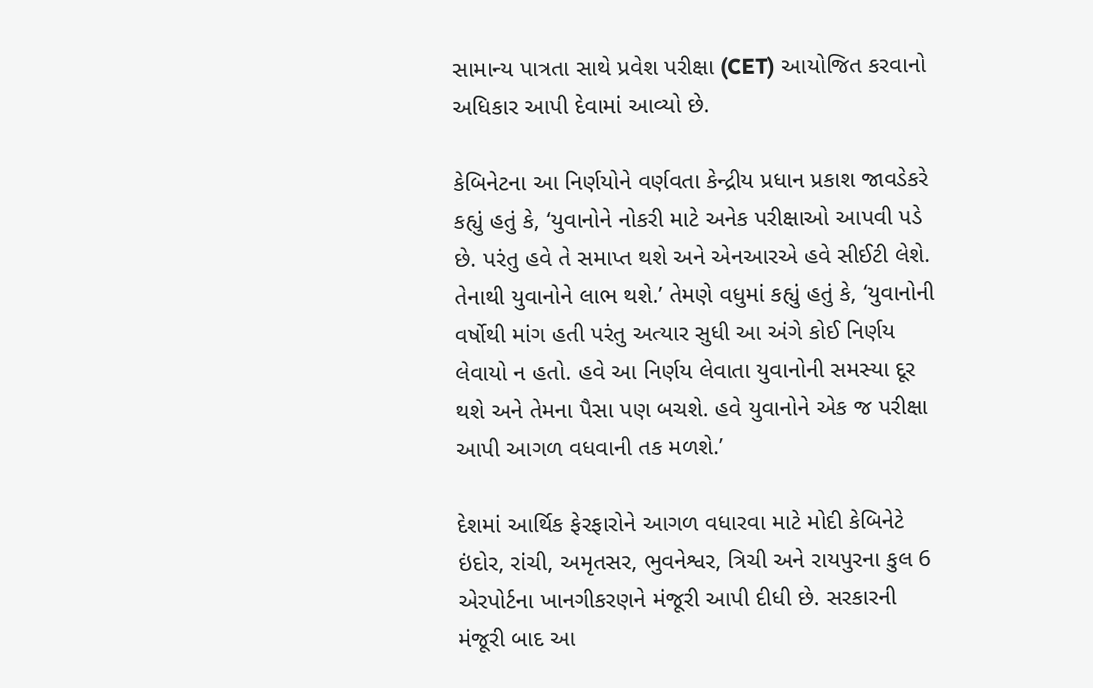સામાન્ય પાત્રતા સાથે પ્રવેશ પરીક્ષા (CET) આયોજિત કરવાનો અધિકાર આપી દેવામાં આવ્યો છે.

કેબિનેટના આ નિર્ણયોને વર્ણવતા કેન્દ્રીય પ્રધાન પ્રકાશ જાવડેકરે કહ્યું હતું કે, ‘યુવાનોને નોકરી માટે અનેક પરીક્ષાઓ આપવી પડે છે. પરંતુ હવે તે સમાપ્ત થશે અને એનઆરએ હવે સીઈટી લેશે. તેનાથી યુવાનોને લાભ થશે.’ તેમણે વધુમાં કહ્યું હતું કે, ‘યુવાનોની વર્ષોથી માંગ હતી પરંતુ અત્યાર સુધી આ અંગે કોઈ નિર્ણય લેવાયો ન હતો. હવે આ નિર્ણય લેવાતા યુવાનોની સમસ્યા દૂર થશે અને તેમના પૈસા પણ બચશે. હવે યુવાનોને એક જ પરીક્ષા આપી આગળ વધવાની તક મળશે.’

દેશમાં આર્થિક ફેરફારોને આગળ વધારવા માટે મોદી કેબિનેટે ઇંદોર, રાંચી, અમૃતસર, ભુવનેશ્વર, ત્રિચી અને રાયપુરના કુલ 6 એરપોર્ટના ખાનગીકરણને મંજૂરી આપી દીધી છે. સરકારની મંજૂરી બાદ આ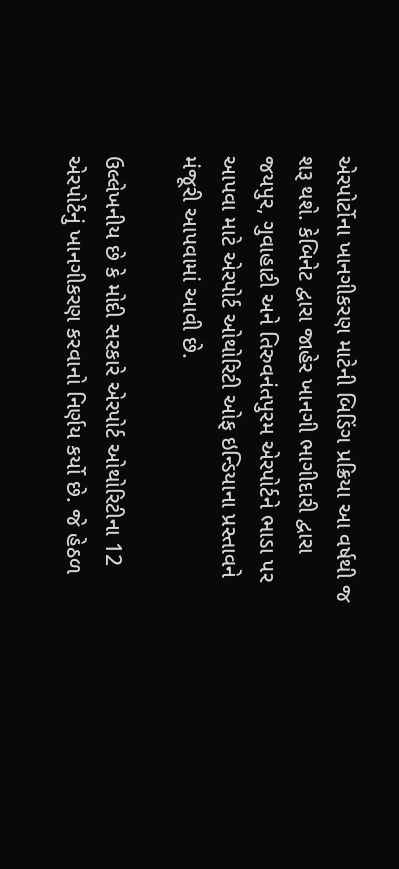એરપોર્ટોના ખાનગીકરણ માટેની બિડિંગ પ્રક્રિયા આ વર્ષથી જ શરૂ થશે. કેબિનેટ દ્વારા જાહેર ખાનગી ભાગીદારી દ્વારા જયપુર, ગુવાહાટી અને તિરુવનંતપુરમ એરપોર્ટને ભાડા પર આપવા માટે એરપોર્ટ ઓથોરિટી ઓફ ઇન્ડિયાના પ્રસ્તાવને મંજૂરી આપવામાં આવી છે.

ઉલ્લેખનીય છે કે મોદી સરકારે એરપોર્ટ ઓથોરિટીના 12 એરપોર્ટનું ખાનગીકરણ કરવાનો નિર્ણય કર્યો છે. જે હેઠળ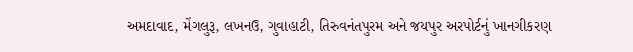અમદાવાદ, મેંગલુરૂ, લખનઉ, ગુવાહાટી, તિરુવનંતપુરમ અને જયપુર અરપોર્ટનું ખાનગીકરણ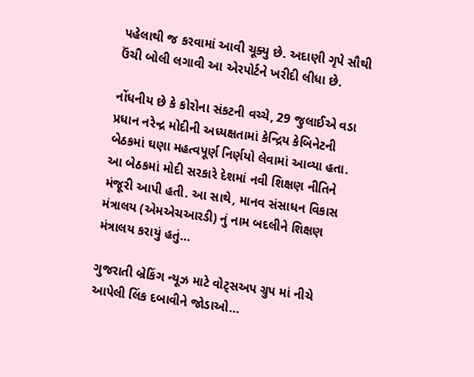પહેલાથી જ કરવામાં આવી ચૂક્યુ છે. અદાણી ગૃપે સૌથી ઉંચી બોલી લગાવી આ એરપોર્ટને ખરીદી લીધા છે.

નોંધનીય છે કે કોરોના સંકટની વચ્ચે, 29 જુલાઈએ વડા પ્રધાન નરેન્દ્ર મોદીની અધ્યક્ષતામાં કેન્દ્રિય કેબિનેટની બેઠકમાં ઘણા મહત્વપૂર્ણ નિર્ણયો લેવામાં આવ્યા હતા. આ બેઠકમાં મોદી સરકારે દેશમાં નવી શિક્ષણ નીતિને મંજૂરી આપી હતી. આ સાથે, માનવ સંસાધન વિકાસ મંત્રાલય (એમએચઆરડી) નું નામ બદલીને શિક્ષણ મંત્રાલય કરાયું હતું…

ગુજરાતી બ્રેકિંગ ન્યૂઝ માટે વોટ્સઅપ ગ્રુપ માં નીચે આપેલી લિંક દબાવીને જોડાઓ…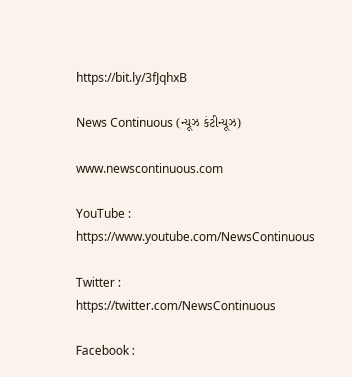https://bit.ly/3fJqhxB

News Continuous (ન્યૂઝ કંટીન્યૂઝ)

www.newscontinuous.com

YouTube : https://www.youtube.com/NewsContinuous

Twitter : https://twitter.com/NewsContinuous

Facebook :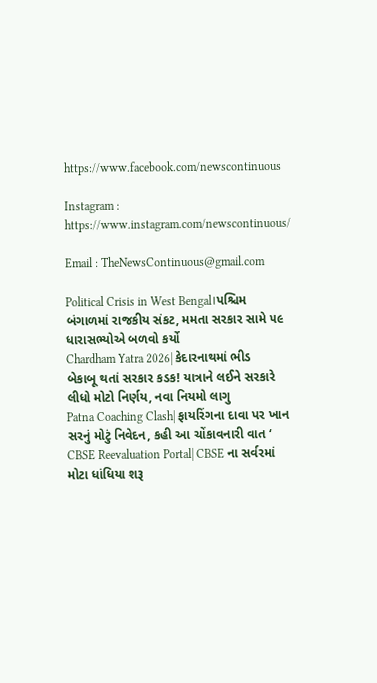https://www.facebook.com/newscontinuous

Instagram : https://www.instagram.com/newscontinuous/

Email : TheNewsContinuous@gmail.com

Political Crisis in West Bengal।પશ્ચિમ બંગાળમાં રાજકીય સંકટ, મમતા સરકાર સામે ૫૯ ધારાસભ્યોએ બળવો કર્યો
Chardham Yatra 2026| કેદારનાથમાં ભીડ બેકાબૂ થતાં સરકાર કડક! યાત્રાને લઈને સરકારે લીધો મોટો નિર્ણય, નવા નિયમો લાગુ
Patna Coaching Clash| ફાયરિંગના દાવા પર ખાન સરનું મોટું નિવેદન, કહી આ ચોંકાવનારી વાત ‘
CBSE Reevaluation Portal| CBSE ના સર્વરમાં મોટા ધાંધિયા શરૂ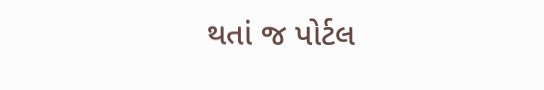થતાં જ પોર્ટલ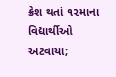ક્રેશ થતાં ૧૨માના વિદ્યાર્થીઓ અટવાયા;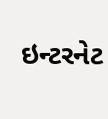ઇન્ટરનેટ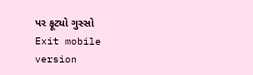પર ફૂટ્યો ગુસ્સો
Exit mobile version